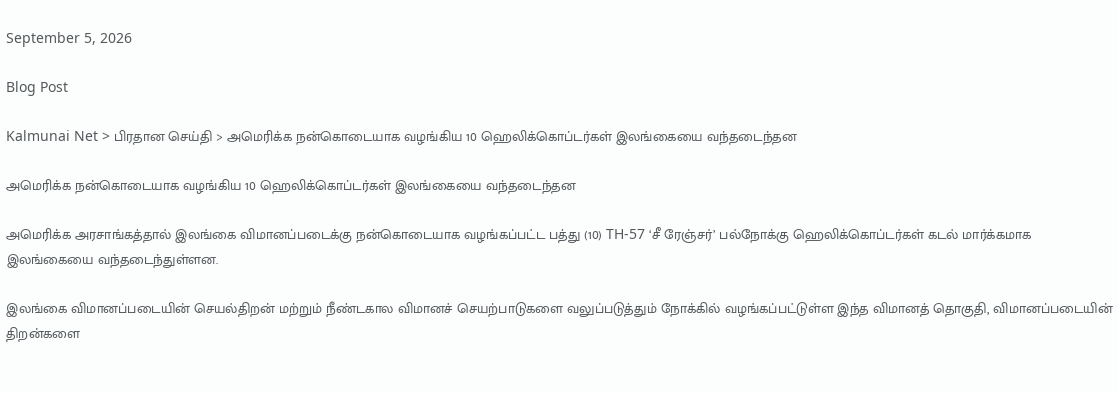September 5, 2026

Blog Post

Kalmunai Net > பிரதான செய்தி > அமெரிக்க நன்கொடையாக வழங்கிய 10 ஹெலிக்கொப்டர்கள் இலங்கையை வந்தடைந்தன

அமெரிக்க நன்கொடையாக வழங்கிய 10 ஹெலிக்கொப்டர்கள் இலங்கையை வந்தடைந்தன

அமெரிக்க அரசாங்கத்தால் இலங்கை விமானப்படைக்கு நன்கொடையாக வழங்கப்பட்ட பத்து (10) TH-57 ‘சீ ரேஞ்சர்’ பல்நோக்கு ஹெலிக்கொப்டர்கள் கடல் மார்க்கமாக இலங்கையை வந்தடைந்துள்ளன.

இலங்கை விமானப்படையின் செயல்திறன் மற்றும் நீண்டகால விமானச் செயற்பாடுகளை வலுப்படுத்தும் நோக்கில் வழங்கப்பட்டுள்ள இந்த விமானத் தொகுதி, விமானப்படையின் திறன்களை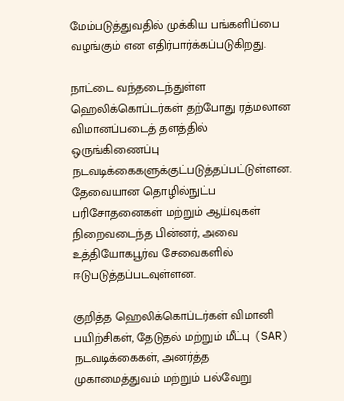மேம்படுத்துவதில் முக்கிய பங்களிப்பை வழங்கும் என எதிர்பார்க்கப்படுகிறது.

நாட்டை வந்தடைந்துள்ள ஹெலிக்கொப்டர்கள் தற்போது ரத்மலான விமானப்படைத் தளத்தில் ஒருங்கிணைப்பு நடவடிக்கைகளுக்குட்படுத்தப்பட்டுள்ளன. தேவையான தொழில்நுட்ப பரிசோதனைகள் மற்றும் ஆய்வுகள் நிறைவடைந்த பின்னர், அவை உத்தியோகபூர்வ சேவைகளில் ஈடுபடுத்தப்படவுள்ளன.

குறித்த ஹெலிக்கொப்டர்கள் விமானி பயிற்சிகள், தேடுதல் மற்றும் மீட்பு (SAR) நடவடிக்கைகள், அனர்த்த முகாமைத்துவம் மற்றும் பல்வேறு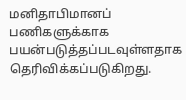மனிதாபிமானப் பணிகளுக்காக பயன்படுத்தப்படவுள்ளதாக தெரிவிக்கப்படுகிறது.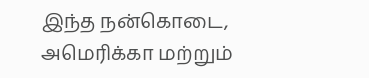இந்த நன்கொடை, அமெரிக்கா மற்றும்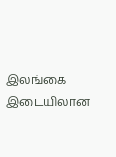இலங்கை இடையிலான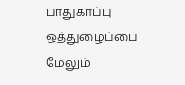பாதுகாப்பு ஒத்துழைப்பை மேலும்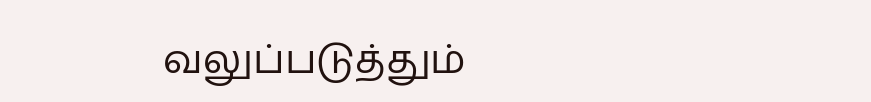வலுப்படுத்தும்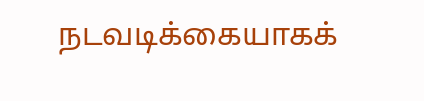நடவடிக்கையாகக்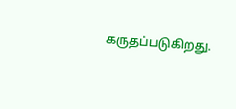கருதப்படுகிறது.